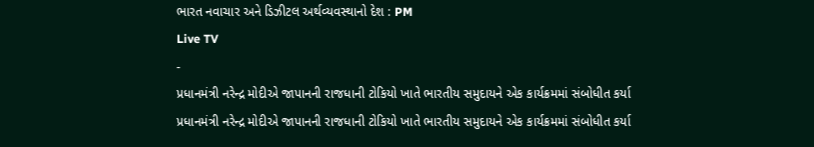ભારત નવાચાર અને ડિઝીટલ અર્થવ્યવસ્થાનો દેશ : PM
Live TV
-
પ્રધાનમંત્રી નરેન્દ્ર મોદીએ જાપાનની રાજધાની ટોકિયો ખાતે ભારતીય સમુદાયને એક કાર્યક્રમમાં સંબોધીત કર્યા
પ્રધાનમંત્રી નરેન્દ્ર મોદીએ જાપાનની રાજધાની ટોકિયો ખાતે ભારતીય સમુદાયને એક કાર્યક્રમમાં સંબોધીત કર્યા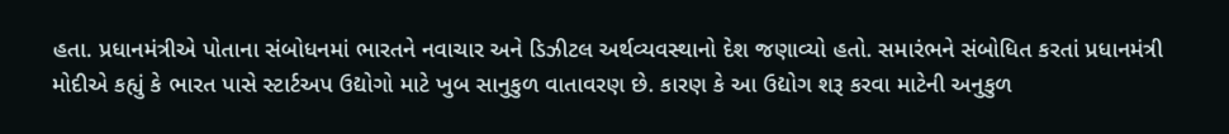હતા. પ્રધાનમંત્રીએ પોતાના સંબોધનમાં ભારતને નવાચાર અને ડિઝીટલ અર્થવ્યવસ્થાનો દેશ જણાવ્યો હતો. સમારંભને સંબોધિત કરતાં પ્રધાનમંત્રી મોદીએ કહ્યું કે ભારત પાસે સ્ટાર્ટઅપ ઉદ્યોગો માટે ખુબ સાનુકુળ વાતાવરણ છે. કારણ કે આ ઉદ્યોગ શરૂ કરવા માટેની અનુકુળ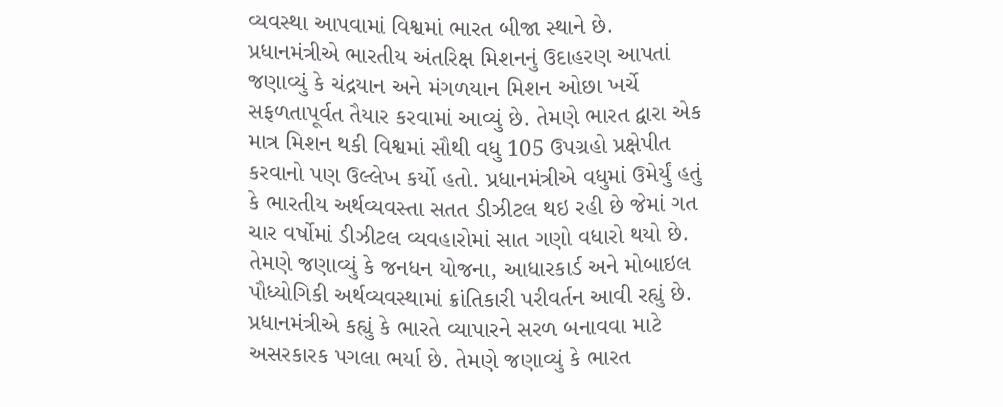વ્યવસ્થા આપવામાં વિશ્વમાં ભારત બીજા સ્થાને છે. પ્રધાનમંત્રીએ ભારતીય અંતરિક્ષ મિશનનું ઉદાહરણ આપતાં જણાવ્યું કે ચંદ્રયાન અને મંગળયાન મિશન ઓછા ખર્ચે સફળતાપૂર્વત તૈયાર કરવામાં આવ્યું છે. તેમણે ભારત દ્વારા એક માત્ર મિશન થકી વિશ્વમાં સૌથી વધુ 105 ઉપગ્રહો પ્રક્ષેપીત કરવાનો પણ ઉલ્લેખ કર્યો હતો. પ્રધાનમંત્રીએ વધુમાં ઉમેર્યું હતું કે ભારતીય અર્થવ્યવસ્તા સતત ડીઝીટલ થઇ રહી છે જેમાં ગત ચાર વર્ષોમાં ડીઝીટલ વ્યવહારોમાં સાત ગણો વધારો થયો છે. તેમણે જણાવ્યું કે જનધન યોજના, આધારકાર્ડ અને મોબાઇલ પૌધ્યોગિકી અર્થવ્યવસ્થામાં ક્રાંતિકારી પરીવર્તન આવી રહ્યું છે. પ્રધાનમંત્રીએ કહ્યું કે ભારતે વ્યાપારને સરળ બનાવવા માટે અસરકારક પગલા ભર્યા છે. તેમણે જણાવ્યું કે ભારત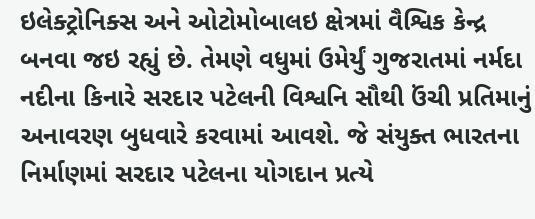ઇલેક્ટ્રોનિક્સ અને ઓટોમોબાલઇ ક્ષેત્રમાં વૈશ્વિક કેન્દ્ર બનવા જઇ રહ્યું છે. તેમણે વધુમાં ઉમેર્યું ગુજરાતમાં નર્મદા નદીના કિનારે સરદાર પટેલની વિશ્વનિ સૌથી ઉંચી પ્રતિમાનું અનાવરણ બુધવારે કરવામાં આવશે. જે સંયુક્ત ભારતના નિર્માણમાં સરદાર પટેલના યોગદાન પ્રત્યે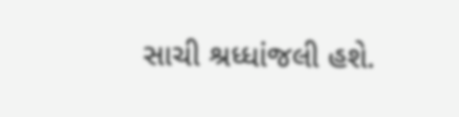સાચી શ્રધ્ધાંજલી હશે.